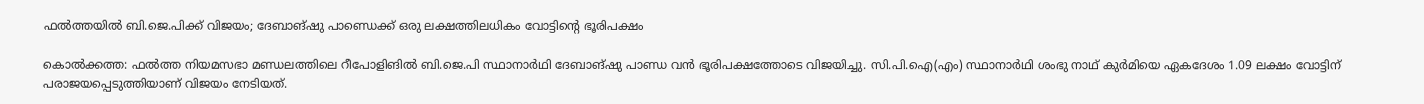ഫൽത്തയിൽ ബി.ജെ.പിക്ക് വിജയം; ദേബാങ്ഷു പാണ്ഡെക്ക് ഒരു ലക്ഷത്തിലധികം വോട്ടിന്റെ ഭൂരിപക്ഷം

കൊൽക്കത്ത: ഫൽത്ത നിയമസഭാ മണ്ഡലത്തിലെ റീപോളിങിൽ ബി.ജെ.പി സ്ഥാനാർഥി ദേബാങ്ഷു പാണ്ഡ വൻ ഭൂരിപക്ഷത്തോടെ വിജയിച്ചു. സി.പി.ഐ(എം) സ്ഥാനാർഥി ശംഭു നാഥ് കുർമിയെ ഏകദേശം 1.09 ലക്ഷം വോട്ടിന് പരാജയപ്പെടുത്തിയാണ് വിജയം നേടിയത്.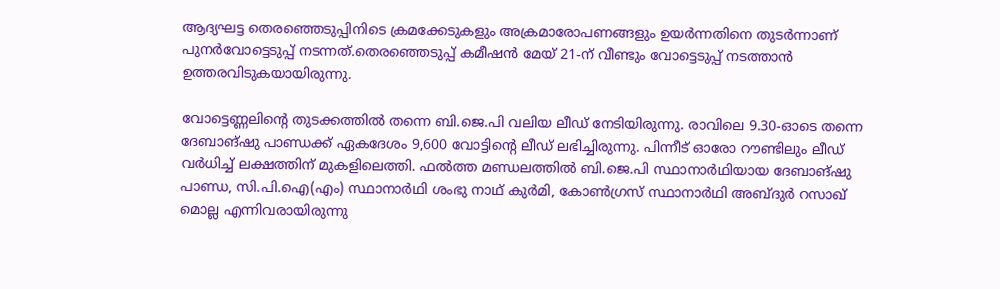ആദ്യഘട്ട തെരഞ്ഞെടുപ്പിനിടെ ക്രമക്കേടുകളും അക്രമാരോപണങ്ങളും ഉയർന്നതിനെ തുടർന്നാണ് പുനർവോട്ടെടുപ്പ് നടന്നത്.തെരഞ്ഞെടുപ്പ് കമീഷൻ മേയ് 21-ന് വീണ്ടും വോട്ടെടുപ്പ് നടത്താൻ ഉത്തരവിടുകയായിരുന്നു.

വോട്ടെണ്ണലിന്റെ തുടക്കത്തിൽ തന്നെ ബി.ജെ.പി വലിയ ലീഡ് നേടിയിരുന്നു. രാവിലെ 9.30-ഓടെ തന്നെ ദേബാങ്ഷു പാണ്ഡക്ക് ഏകദേശം 9,600 വോട്ടിന്റെ ലീഡ് ലഭിച്ചിരുന്നു. പിന്നീട് ഓരോ റൗണ്ടിലും ലീഡ് വർധിച്ച് ലക്ഷത്തിന് മുകളിലെത്തി. ഫൽത്ത മണ്ഡലത്തിൽ ബി.ജെ.പി സ്ഥാനാർഥിയായ ദേബാങ്ഷു പാണ്ഡ, സി.പി.ഐ(എം) സ്ഥാനാർഥി ശംഭു നാഥ് കുർമി, കോൺഗ്രസ് സ്ഥാനാർഥി അബ്ദുർ റസാഖ് മൊല്ല എന്നിവരായിരുന്നു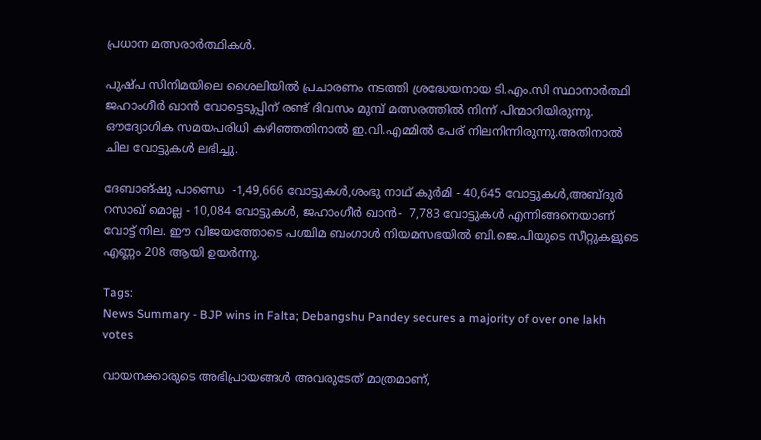പ്രധാന മത്സരാർത്ഥികൾ.

പുഷ്പ സിനിമയിലെ ശൈലിയിൽ പ്രചാരണം നടത്തി ശ്രദ്ധേയനായ ടി.എം.സി സ്ഥാനാർത്ഥി ജഹാംഗീർ ഖാൻ വോട്ടെടുപ്പിന് രണ്ട് ദിവസം മുമ്പ് മത്സരത്തിൽ നിന്ന് പിന്മാറിയിരുന്നു. ഔദ്യോഗിക സമയപരിധി കഴിഞ്ഞതിനാൽ ഇ.വി.എമ്മിൽ പേര് നിലനിന്നിരുന്നു.അതിനാൽ ചില വോട്ടുകൾ ലഭിച്ചു.

ദേബാങ്ഷു പാണ്ഡെ  -1,49,666 വോട്ടുകൾ,ശംഭു നാഥ് കുർമി - 40,645 വോട്ടുകൾ,അബ്ദുർ റസാഖ് മൊല്ല - 10,084 വോട്ടുകൾ, ജഹാംഗീർ ഖാൻ-  7,783 വോട്ടുകൾ എന്നിങ്ങനെയാണ് വോട്ട് നില. ഈ വിജയത്തോടെ പശ്ചിമ ബംഗാൾ നിയമസഭയിൽ ബി.ജെ.പിയുടെ സീറ്റുകളുടെ എണ്ണം 208 ആയി ഉയർന്നു.

Tags:
News Summary - BJP wins in Falta; Debangshu Pandey secures a majority of over one lakh votes

വായനക്കാരുടെ അഭിപ്രായങ്ങള്‍ അവരുടേത് മാത്രമാണ്,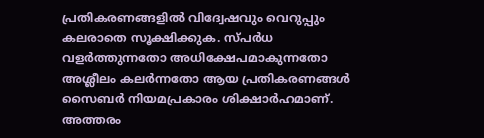പ്രതികരണങ്ങളിൽ വിദ്വേഷവും വെറുപ്പും കലരാതെ സൂക്ഷിക്കുക. സ്പർധ വളർത്തുന്നതോ അധിക്ഷേപമാകുന്നതോ അശ്ലീലം കലർന്നതോ ആയ പ്രതികരണങ്ങൾ സൈബർ നിയമപ്രകാരം ശിക്ഷാർഹമാണ്. അത്തരം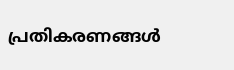പ്രതികരണങ്ങൾ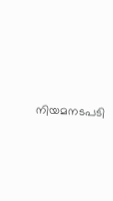നിയമനടപടി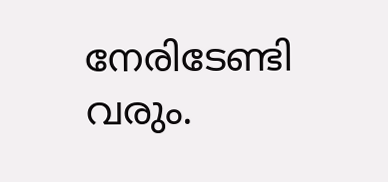നേരിടേണ്ടി വരും.